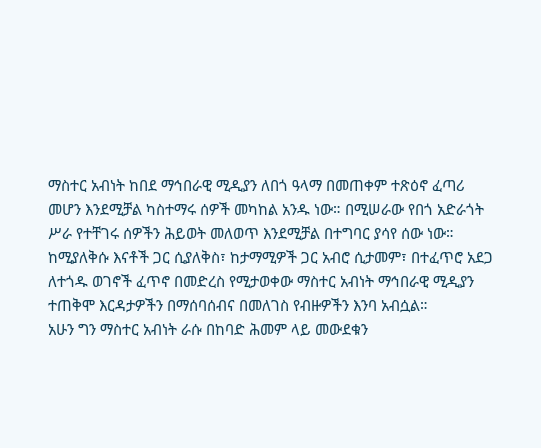ማስተር አብነት ከበደ ማኅበራዊ ሚዲያን ለበጎ ዓላማ በመጠቀም ተጽዕኖ ፈጣሪ መሆን እንደሚቻል ካስተማሩ ሰዎች መካከል አንዱ ነው። በሚሠራው የበጎ አድራጎት ሥራ የተቸገሩ ሰዎችን ሕይወት መለወጥ እንደሚቻል በተግባር ያሳየ ሰው ነው።
ከሚያለቅሱ እናቶች ጋር ሲያለቅስ፣ ከታማሚዎች ጋር አብሮ ሲታመም፣ በተፈጥሮ አደጋ ለተጎዱ ወገኖች ፈጥኖ በመድረስ የሚታወቀው ማስተር አብነት ማኅበራዊ ሚዲያን ተጠቅሞ እርዳታዎችን በማሰባሰብና በመለገስ የብዙዎችን እንባ አብሷል።
አሁን ግን ማስተር አብነት ራሱ በከባድ ሕመም ላይ መውደቁን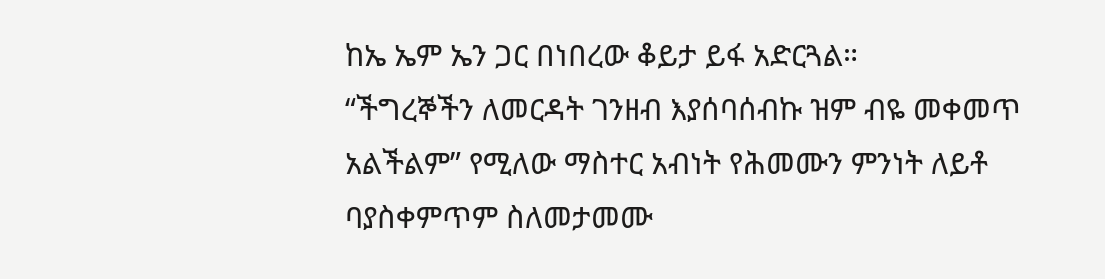ከኤ ኤም ኤን ጋር በነበረው ቆይታ ይፋ አድርጓል።
“ችግረኞችን ለመርዳት ገንዘብ እያሰባሰብኩ ዝም ብዬ መቀመጥ አልችልም” የሚለው ማስተር አብነት የሕመሙን ምንነት ለይቶ ባያስቀምጥም ስለመታመሙ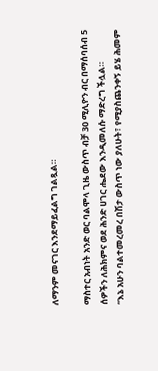ለማንም መናገር እንደማይፈልግ ገልጿል።

ማስተር አብነት አንድ ወር ባልሞላ ጊዜ ውስጥ ብቻ 30 ሚሊዮን ብር በማሰባሰብ 5 ሰዎችን ለሕክምና ወደ ሕንድ ሀገር ሔደው እንዲመለሱ ማድረግ ችሏል።
“እኔ አሁን ባልተመረመረ በሽታ ውስጥ ነው ያለሁት፣ የሚያስጨንቀኝ ይሄ ሕመም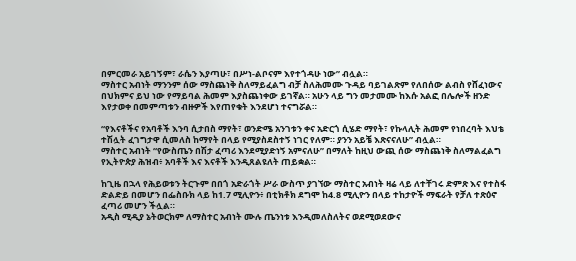በምርመራ አይገኝም፣ ራሴን እያጣሁ፣ በሥነ-ልቦናም እየተጎዳሁ ነው” ብሏል።
ማስተር አብነት ማንንም ሰው ማስጨነቅ ስለማይፈልግ ብቻ ስለሕመሙ ጉዳይ ባይገልጽም የለበሰው ልብስ የሸፈነውና በህክምና ይህ ነው የማይባል ሕመም እያስጨነቀው ይገኛል። አሁን ላይ ግን መታመሙ ከእሱ አልፎ በሌሎች ዘንድ እየታወቀ በመምጣቱን ብዙዎች እየጠየቁት እንደሆነ ተናግሯል።

“የእናቶችና የአባቶች እንባ ሲታበስ ማየት፣ ወንድሜ አንገቱን ቀና አድርጎ ሲሄድ ማየት፣ የኩላሊት ሕመም የነበረባት እህቴ ተሽሏት ፈገግታዋ ሲመለስ ከማየት በላይ የሚያስደስተኝ ነገር የለም። ያንን አይቼ እጽናናለሁ” ብሏል።
ማስተር አብነት “የውስጤን በሽታ ፈጣሪ እንደሚያድነኝ አምናለሁ” በማለት ከዚህ ውጪ ሰው ማስጨነቅ ስለማልፈልግ የኢትዮጵያ ሕዝብ፥ አባቶች እና እናቶች እንዲጸልዩለት ጠይቋል።

ከጊዜ በኋላ የሕይወቱን ትርጉም በበጎ አድራጎት ሥራ ውስጥ ያገኘው ማስተር አብነት ዛሬ ላይ ለተቸገሩ ድምጽ እና የተስፋ ድልድይ በመሆን በፌስቡክ ላይ ከ1.7 ሚሊዮን፥ በቲክቶክ ደግሞ ከ4.8 ሚሊዮን በላይ ተከታዮች ማፍራት የቻለ ተጽዕኖ ፈጣሪ መሆን ችሏል።
አዲስ ሚዲያ ኔትወርክም ለማስተር አብነት ሙሉ ጤንነቱ እንዲመለስለትና ወደሚወደውና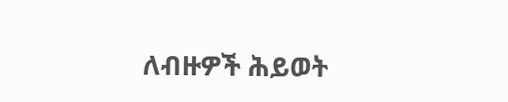ለብዙዎች ሕይወት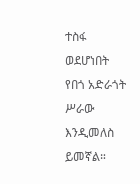ተስፋ ወደሆነበት የበጎ አድራጎት ሥራው እንዲመለስ ይመኛል።